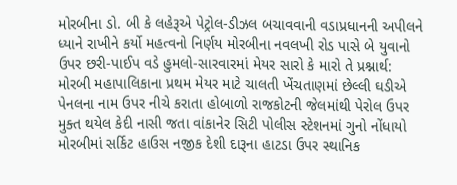મોરબીના ડો. બી કે લહેરૂએ પેટ્રોલ-ડીઝલ બચાવવાની વડાપ્રધાનની અપીલને ધ્યાને રાખીને કર્યો મહત્વનો નિર્ણય મોરબીના નવલખી રોડ પાસે બે યુવાનો ઉપર છરી-પાઈપ વડે હુમલો-સારવારમાં મેયર સારો કે મારો તે પ્રશ્નાર્થ: મોરબી મહાપાલિકાના પ્રથમ મેયર માટે ચાલતી ખેંચતાણમાં છેલ્લી ઘડીએ પેનલના નામ ઉપર નીચે કરાતા હોબાળો રાજકોટની જેલમાંથી પેરોલ ઉપર મુક્ત થયેલ કેદી નાસી જતા વાંકાનેર સિટી પોલીસ સ્ટેશનમાં ગુનો નોંધાયો મોરબીમાં સર્કિટ હાઉસ નજીક દેશી દારૂના હાટડા ઉપર સ્થાનિક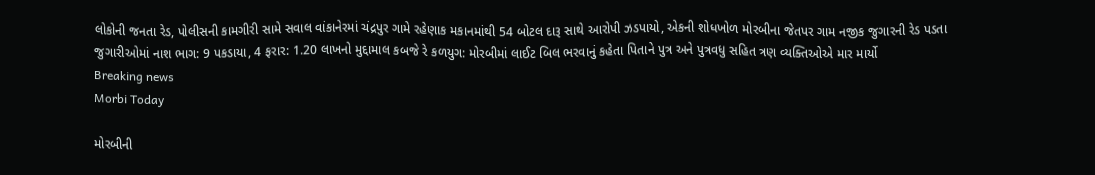લોકોની જનતા રેડ, પોલીસની કામગીરી સામે સવાલ વાંકાનેરમાં ચંદ્રપુર ગામે રહેણાક મકાનમાંથી 54 બોટલ દારૂ સાથે આરોપી ઝડપાયો, એકની શોધખોળ મોરબીના જેતપર ગામ નજીક જુગારની રેડ પડતા જુગારીઓમાં નાશ ભાગ: 9 પકડાયા, 4 ફરાર: 1.20 લાખનો મુદ્દામાલ કબજે રે કળયુગ: મોરબીમાં લાઈટ બિલ ભરવાનું કહેતા પિતાને પુત્ર અને પુત્રવધુ સહિત ત્રણ વ્યક્તિઓએ માર માર્યો
Breaking news
Morbi Today

મોરબીની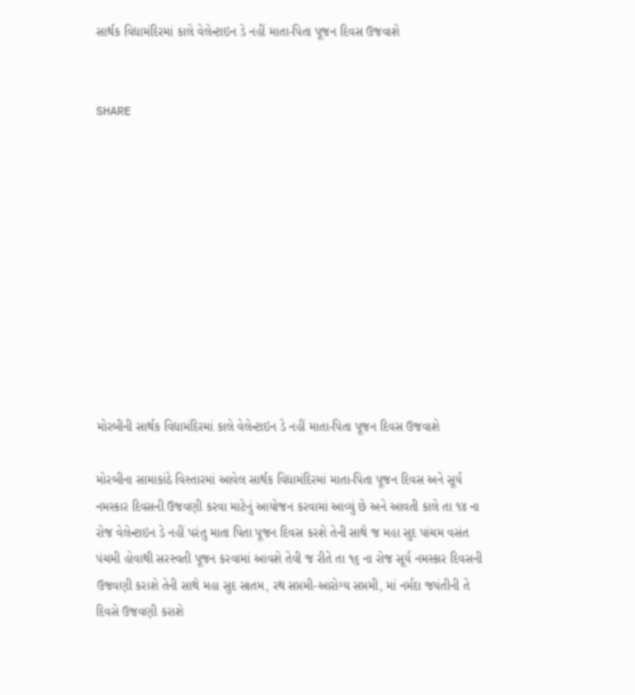સાર્થક વિદ્યામંદિરમાં કાલે વેલેન્ટાઇન ડે નહીં માતા-પિતા પૂજન દિવસ ઉજવાશે


SHARE











મોરબીની સાર્થક વિદ્યામંદિરમાં કાલે વેલેન્ટાઇન ડે નહીં માતા-પિતા પૂજન દિવસ ઉજવાશે

મોરબીના સામાકાંઠે વિસ્તારમાં આવેલ સાર્થક વિદ્યામંદિરમાં માતા-પિતા પૂજન દિવસ અને સૂર્ય નમસ્કાર દિવસની ઉજવણી કરવા માટેનું આયોજન કરવામાં આવ્યું છે અને આવતી કાલે તા ૧૪ ના રોજ વેલેન્ટાઇન ડે નહીં પરંતુ માતા પિતા પૂજન દિવસ કરશે તેની સાથે જ મહા સુદ પાંચમ વસંત પંચમી હોવાથી સરસ્વતી પૂજન કરવામાં આવશે તેવી જ રીતે તા ૧૬ ના રોજ સૂર્ય નમસ્કાર દિવસની ઉજવણી કરાશે તેની સાથે મહા સુદ સાતમ, રથ સપ્તમી-આરોગ્ય સપ્તમી, માં નર્મદા જયંતીની તે દિવસે ઉજવણી કરાશે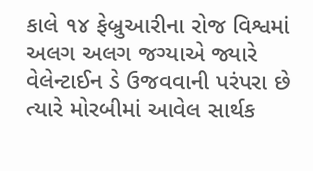કાલે ૧૪ ફેબ્રુઆરીના રોજ વિશ્વમાં અલગ અલગ જગ્યાએ જ્યારે વેલેન્ટાઈન ડે ઉજવવાની પરંપરા છે ત્યારે મોરબીમાં આવેલ સાર્થક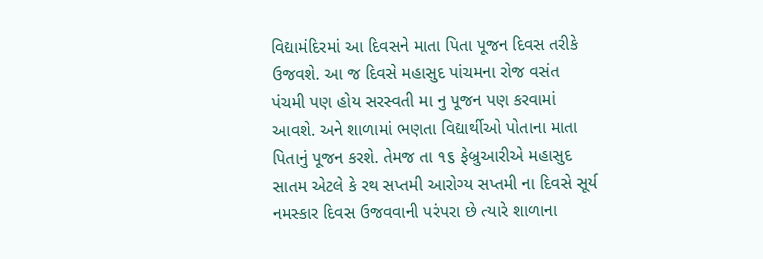વિદ્યામંદિરમાં આ દિવસને માતા પિતા પૂજન દિવસ તરીકે ઉજવશે. આ જ દિવસે મહાસુદ પાંચમના રોજ વસંત પંચમી પણ હોય સરસ્વતી મા નુ પૂજન પણ કરવામાં આવશે. અને શાળામાં ભણતા વિદ્યાર્થીઓ પોતાના માતા પિતાનું પૂજન કરશે. તેમજ તા ૧૬ ફેબ્રુઆરીએ મહાસુદ સાતમ એટલે કે રથ સપ્તમી આરોગ્ય સપ્તમી ના દિવસે સૂર્ય નમસ્કાર દિવસ ઉજવવાની પરંપરા છે ત્યારે શાળાના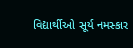વિદ્યાર્થીઓ સૂર્ય નમસ્કાર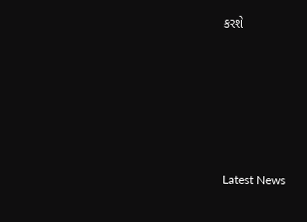કરશે






Latest News